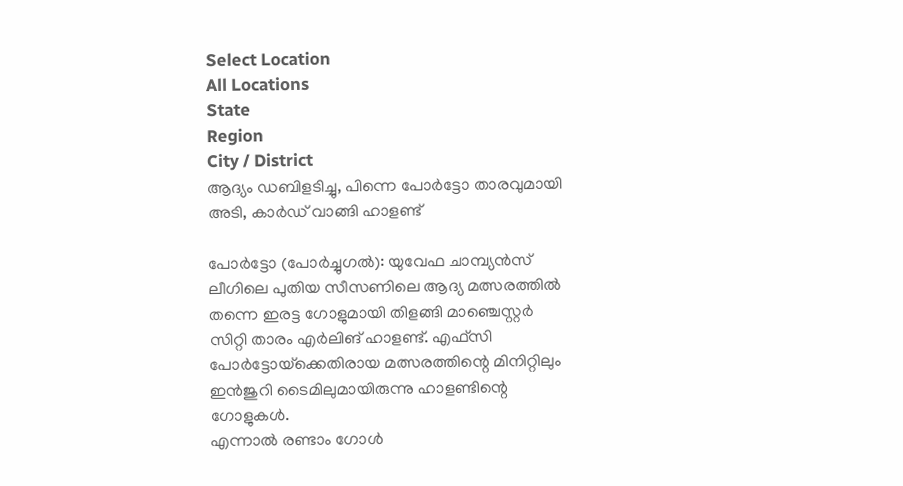Select Location
All Locations
State
Region
City / District
ആദ്യം ഡബിളടിച്ചു, പിന്നെ പോർട്ടോ താരവുമായി അടി, കാർഡ് വാങ്ങി ഹാളണ്ട്

പോർട്ടോ (പോർച്ചുഗൽ): യുവേഫ ചാമ്പ്യൻസ് ലീഗിലെ പുതിയ സീസണിലെ ആദ്യ മത്സരത്തിൽ തന്നെ ഇരട്ട ഗോളുമായി തിളങ്ങി മാഞ്ചെസ്റ്റർ സിറ്റി താരം എർലിങ് ഹാളണ്ട്. എഫ്‌സി പോർട്ടോയ്‌ക്കെതിരായ മത്സരത്തിന്റെ മിനിറ്റിലും ഇൻജുറി ടൈമിലുമായിരുന്നു ഹാളണ്ടിന്റെ ഗോളുകൾ.
എന്നാൽ രണ്ടാം ഗോൾ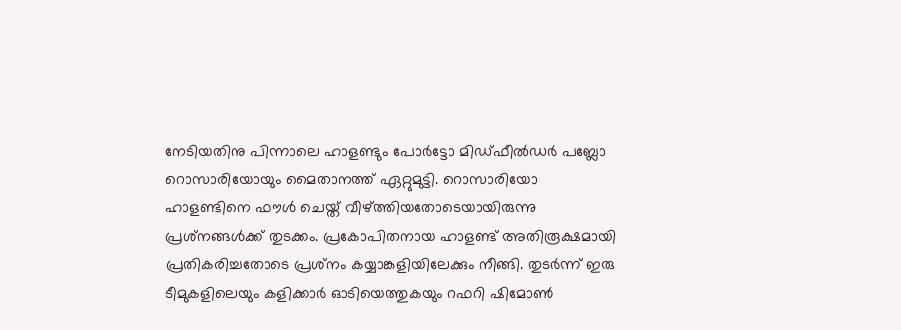നേടിയതിനു പിന്നാലെ ഹാളണ്ടും പോർട്ടോ മിഡ്ഫീൽഡർ പബ്ലോ റൊസാരിയോയും മൈതാനത്ത് ഏറ്റുമുട്ടി. റൊസാരിയോ ഹാളണ്ടിനെ ഫൗൾ ചെയ്ത് വീഴ്ത്തിയതോടെയായിരുന്നു പ്രശ്‌നങ്ങൾക്ക് തുടക്കം. പ്രകോപിതനായ ഹാളണ്ട് അതിരൂക്ഷമായി പ്രതികരിച്ചതോടെ പ്രശ്‌നം കയ്യാങ്കളിയിലേക്കും നീങ്ങി. തുടർന്ന് ഇരു ടീമുകളിലെയും കളിക്കാർ ഓടിയെത്തുകയും റഫറി ഷിമോൺ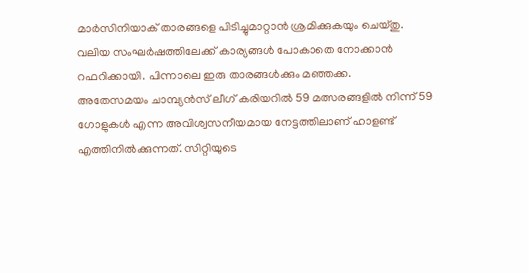മാർസിനിയാക് താരങ്ങളെ പിടിച്ചുമാറ്റാൻ ശ്രമിക്കുകയും ചെയ്തു. വലിയ സംഘർഷത്തിലേക്ക് കാര്യങ്ങൾ പോകാതെ നോക്കാൻ റഫറിക്കായി. പിന്നാലെ ഇരു താരങ്ങൾക്കും മഞ്ഞക്ക.
അതേസമയം ചാമ്പ്യൻസ് ലീഗ് കരിയറിൽ 59 മത്സരങ്ങളിൽ നിന്ന് 59 ഗോളുകൾ എന്ന അവിശ്വസനീയമായ നേട്ടത്തിലാണ് ഹാളണ്ട് എത്തിനിൽക്കുന്നത്. സിറ്റിയുടെ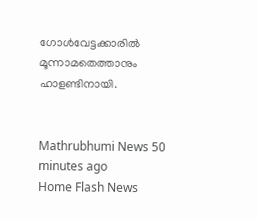ഗോൾവേട്ടക്കാരിൽ മൂന്നാമതെത്താനും ഹാളണ്ടിനായി.


Mathrubhumi News 50 minutes ago
Home Flash News